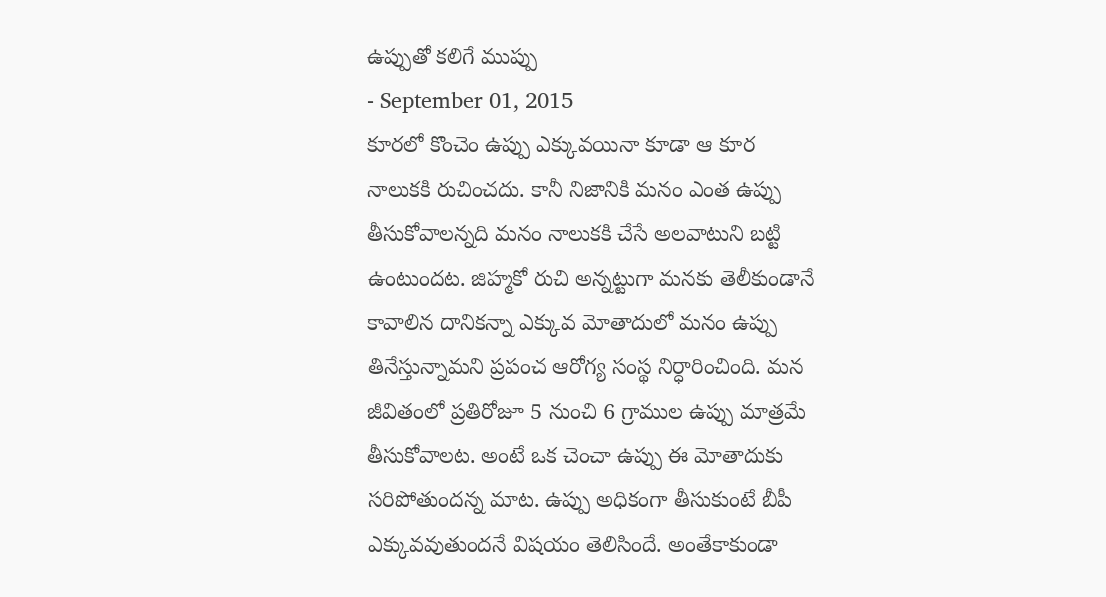ఉప్పుతో కలిగే ముప్పు
- September 01, 2015
కూరలో కొంచెం ఉప్పు ఎక్కువయినా కూడా ఆ కూర నాలుకకి రుచించదు. కానీ నిజానికి మనం ఎంత ఉప్పు తీసుకోవాలన్నది మనం నాలుకకి చేసే అలవాటుని బట్టి ఉంటుందట. జిహ్మకో రుచి అన్నట్టుగా మనకు తెలీకుండానే కావాలిన దానికన్నా ఎక్కువ మోతాదులో మనం ఉప్పు తినేస్తున్నామని ప్రపంచ ఆరోగ్య సంస్థ నిర్ధారించింది. మన జీవితంలో ప్రతిరోజూ 5 నుంచి 6 గ్రాముల ఉప్పు మాత్రమే తీసుకోవాలట. అంటే ఒక చెంచా ఉప్పు ఈ మోతాదుకు సరిపోతుందన్న మాట. ఉప్పు అధికంగా తీసుకుంటే బీపీ ఎక్కువవుతుందనే విషయం తెలిసిందే. అంతేకాకుండా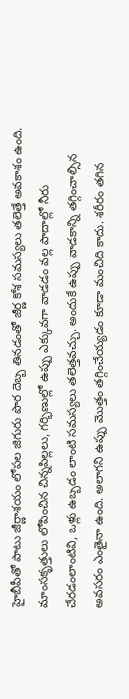హైబీపీతో పాటు జీర్ణాశయం లోపల జిగురు పొర దెబ్బ తినడంతో జీర్ణ కోశ సమస్యలు తలెత్తే అవకాశం ఉంది. మాంసకృత్తులు లోపించిన చిన్నపిల్లలు, గర్భిణుల్లో ఉప్పు ఎక్కువగా వాడడం వల్ల పాదాల్లో నీరు చేరడంలాంటివి, ఒళ్లు ఉబ్బడం లాంటి సమస్యలు తలెత్తవచ్చు. అందుకే ఉప్పు వాడకాన్ని తగ్గించాల్సిన అవసరం ఎంతైనా ఉంది. అలాగని ఉప్పు మొత్తం తగ్గించేయ్యడం కూడా మంచిది కాదు. శరీరం తగిన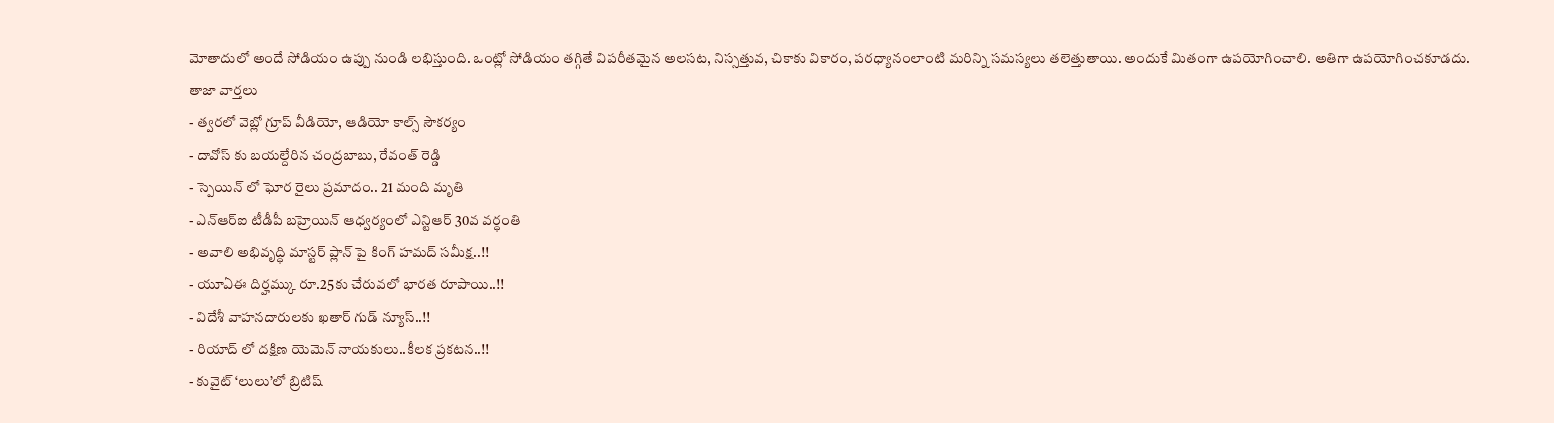మోతాదులో అందే సోడియం ఉప్పు నుండి లభిస్తుంది. ఒంట్లో సోడియం తగ్గితే విపరీతమైన అలసట, నిస్సత్తువ, చికాకు వికారం, పరధ్యానంలాంటి మరిన్ని సమస్యలు తలెత్తుతాయి. అందుకే మితంగా ఉపయోగించాలి. అతిగా ఉపయోగించకూడదు.
తాజా వార్తలు
- త్వరలో వెబ్లో గ్రూప్ వీడియో, ఆడియో కాల్స్ సౌకర్యం
- దావోస్ కు బయల్దేరిన చంద్రబాబు, రేవంత్ రెడ్డి
- స్పెయిన్ లో ఘోర రైలు ప్రమాదం.. 21 మంది మృతి
- ఎన్ఆర్ఐ టీడీపీ బహ్రెయిన్ ఆధ్వర్యంలో ఎన్టిఆర్ 30వ వర్ధంతి
- అవాలి అభివృద్ధి మాస్టర్ ప్లాన్ పై కింగ్ హమద్ సమీక్ష..!!
- యూఏఈ దిర్హమ్కు రూ.25కు చేరువలో భారత రూపాయి..!!
- విదేశీ వాహనదారులకు ఖతార్ గుడ్ న్యూస్..!!
- రియాద్ లో దక్షిణ యెమెన్ నాయకులు..కీలక ప్రకటన..!!
- కువైట్ ‘లులు’లో బ్రిటిష్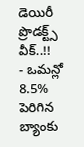డెయిరీ ప్రొడక్ట్స్ వీక్..!!
- ఒమన్లో 8.5% పెరిగిన బ్యాంకు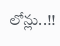లోన్లు..!!